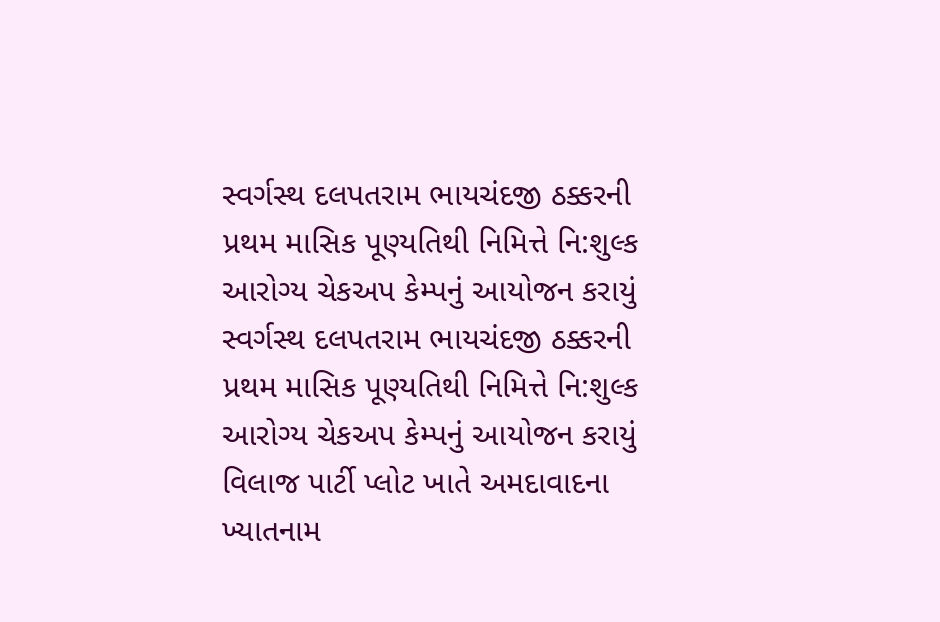સ્વર્ગસ્થ દલપતરામ ભાયચંદજી ઠક્કરની પ્રથમ માસિક પૂણ્યતિથી નિમિત્તે નિ:શુલ્ક આરોગ્ય ચેકઅપ કેમ્પનું આયોજન કરાયું
સ્વર્ગસ્થ દલપતરામ ભાયચંદજી ઠક્કરની પ્રથમ માસિક પૂણ્યતિથી નિમિત્તે નિ:શુલ્ક આરોગ્ય ચેકઅપ કેમ્પનું આયોજન કરાયું વિલાજ પાર્ટી પ્લોટ ખાતે અમદાવાદના ખ્યાતનામ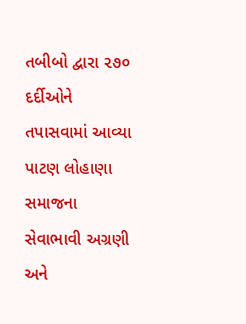તબીબો દ્વારા ૨૭૦ દર્દીઓને તપાસવામાં આવ્યા પાટણ લોહાણા સમાજના સેવાભાવી અગ્રણી અને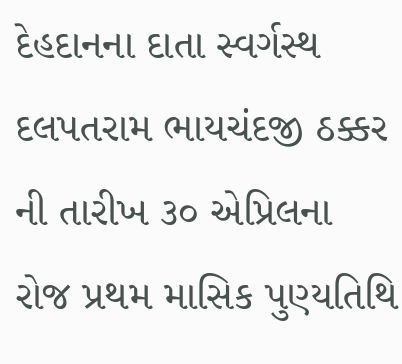દેહદાનના દાતા સ્વર્ગસ્થ દલપતરામ ભાયચંદજી ઠક્કર ની તારીખ ૩૦ એપ્રિલના રોજ પ્રથમ માસિક પુણ્યતિથિ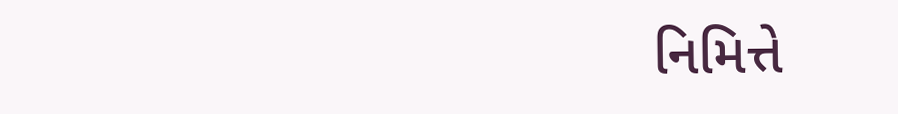નિમિત્તે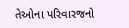તેઓના પરિવારજનો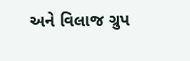અને વિલાજ ગ્રુપ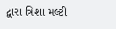દ્વારા ત્રિશા મલ્ટી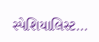સ્પેશિયાલિસ્ટ...